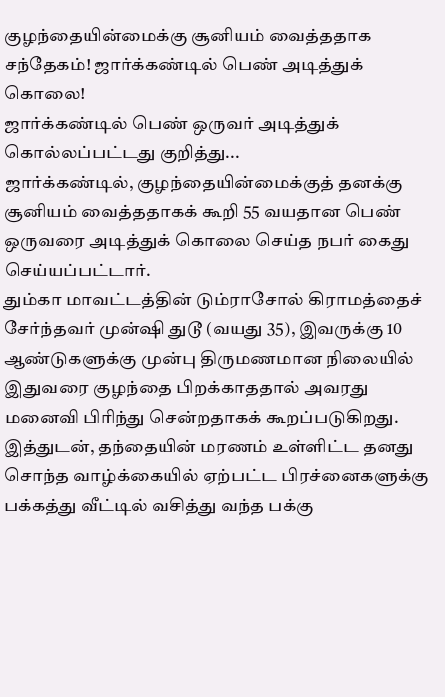குழந்தையின்மைக்கு சூனியம் வைத்ததாக சந்தேகம்! ஜார்க்கண்டில் பெண் அடித்துக் கொலை!
ஜார்க்கண்டில் பெண் ஒருவர் அடித்துக் கொல்லப்பட்டது குறித்து...
ஜார்க்கண்டில், குழந்தையின்மைக்குத் தனக்கு சூனியம் வைத்ததாகக் கூறி 55 வயதான பெண் ஒருவரை அடித்துக் கொலை செய்த நபர் கைது செய்யப்பட்டார்.
தும்கா மாவட்டத்தின் டும்ராசோல் கிராமத்தைச் சேர்ந்தவர் முன்ஷி துடூ (வயது 35), இவருக்கு 10 ஆண்டுகளுக்கு முன்பு திருமணமான நிலையில் இதுவரை குழந்தை பிறக்காததால் அவரது மனைவி பிரிந்து சென்றதாகக் கூறப்படுகிறது.
இத்துடன், தந்தையின் மரணம் உள்ளிட்ட தனது சொந்த வாழ்க்கையில் ஏற்பட்ட பிரச்னைகளுக்கு பக்கத்து வீட்டில் வசித்து வந்த பக்கு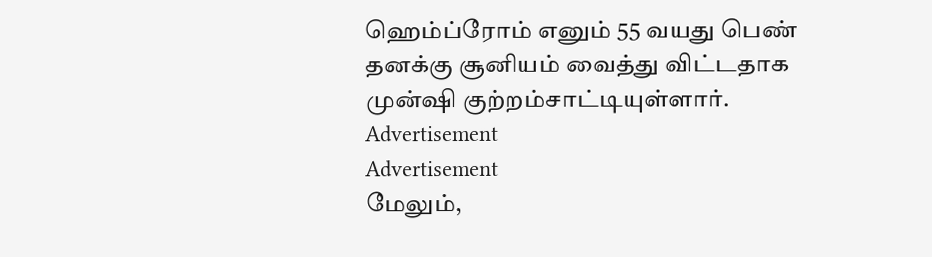ஹெம்ப்ரோம் எனும் 55 வயது பெண் தனக்கு சூனியம் வைத்து விட்டதாக முன்ஷி குற்றம்சாட்டியுள்ளார்.
Advertisement
Advertisement
மேலும்,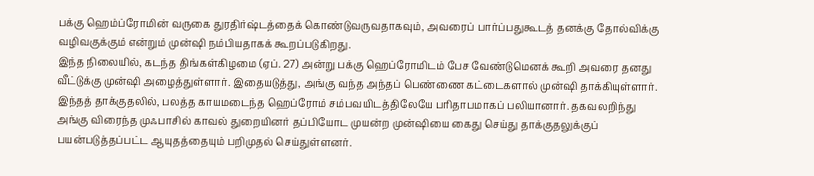பக்கு ஹெம்ப்ரோமின் வருகை துரதிர்ஷ்டத்தைக் கொண்டுவருவதாகவும், அவரைப் பார்ப்பதுகூடத் தனக்கு தோல்விக்கு வழிவகுக்கும் என்றும் முன்ஷி நம்பியதாகக் கூறப்படுகிறது.
இந்த நிலையில், கடந்த திங்கள்கிழமை (ஏப். 27) அன்று பக்கு ஹெப்ரோமிடம் பேச வேண்டுமெனக் கூறி அவரை தனது வீட்டுக்கு முன்ஷி அழைத்துள்ளார். இதையடுத்து, அங்கு வந்த அந்தப் பெண்ணை கட்டைகளால் முன்ஷி தாக்கியுள்ளார்.
இந்தத் தாக்குதலில், பலத்த காயமடைந்த ஹெப்ரோம் சம்பவயிடத்திலேயே பரிதாபமாகப் பலியானார். தகவலறிந்து அங்கு விரைந்த முஃபாசில் காவல் துறையினர் தப்பியோட முயன்ற முன்ஷியை கைது செய்து தாக்குதலுக்குப் பயன்படுத்தப்பட்ட ஆயுதத்தையும் பறிமுதல் செய்துள்ளனர்.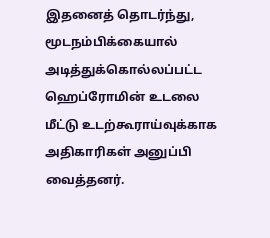இதனைத் தொடர்ந்து, மூடநம்பிக்கையால் அடித்துக்கொல்லப்பட்ட ஹெப்ரோமின் உடலை மீட்டு உடற்கூராய்வுக்காக அதிகாரிகள் அனுப்பி வைத்தனர்.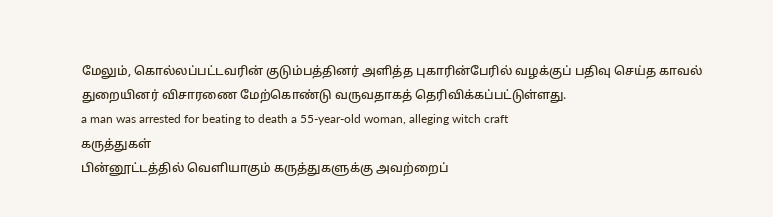மேலும், கொல்லப்பட்டவரின் குடும்பத்தினர் அளித்த புகாரின்பேரில் வழக்குப் பதிவு செய்த காவல் துறையினர் விசாரணை மேற்கொண்டு வருவதாகத் தெரிவிக்கப்பட்டுள்ளது.
a man was arrested for beating to death a 55-year-old woman, alleging witch craft
கருத்துகள்
பின்னூட்டத்தில் வெளியாகும் கருத்துகளுக்கு அவற்றைப்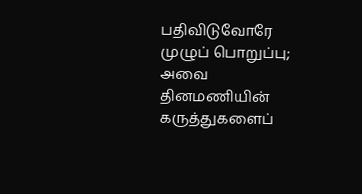பதிவிடுவோரே முழுப் பொறுப்பு; அவை தினமணியின் கருத்துகளைப்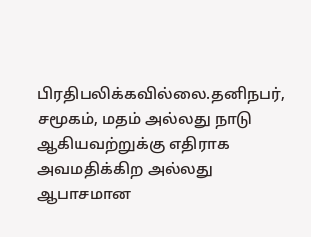பிரதிபலிக்கவில்லை.தனிநபர், சமூகம், மதம் அல்லது நாடு ஆகியவற்றுக்கு எதிராக அவமதிக்கிற அல்லது ஆபாசமான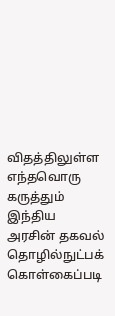விதத்திலுள்ள எந்தவொரு கருத்தும் இந்திய அரசின் தகவல் தொழில்நுட்பக் கொள்கைப்படி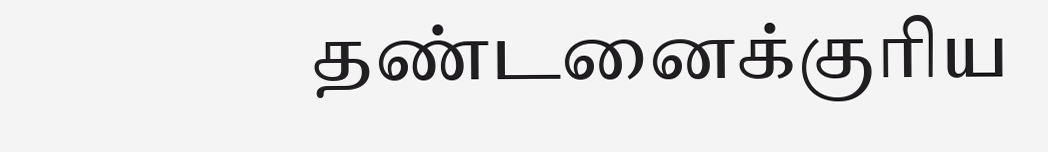தண்டனைக்குரிய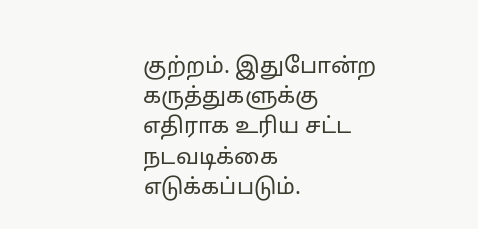குற்றம். இதுபோன்ற கருத்துகளுக்கு எதிராக உரிய சட்ட நடவடிக்கை எடுக்கப்படும்.